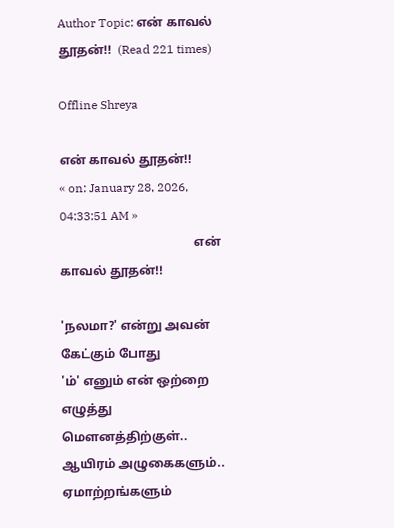Author Topic: என் காவல் தூதன்!!  (Read 221 times)

Offline Shreya

என் காவல் தூதன்!!
« on: January 28, 2026, 04:33:51 AM »
                                           என் காவல் தூதன்!!

'நலமா?' என்று அவன் கேட்கும் போது
'ம்' எனும் என் ஒற்றை எழுத்து மௌனத்திற்குள்..
ஆயிரம் அழுகைகளும்..
ஏமாற்றங்களும்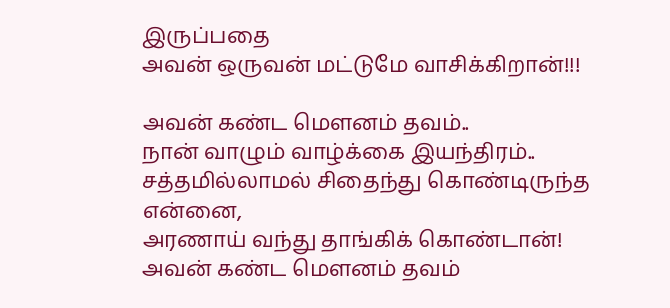இருப்பதை
அவன் ஒருவன் மட்டுமே வாசிக்கிறான்!!!

அவன் கண்ட மௌனம் தவம்..
நான் வாழும் வாழ்க்கை இயந்திரம்..
சத்தமில்லாமல் சிதைந்து கொண்டிருந்த என்னை,
அரணாய் வந்து தாங்கிக் கொண்டான்!
அவன் கண்ட மௌனம் தவம்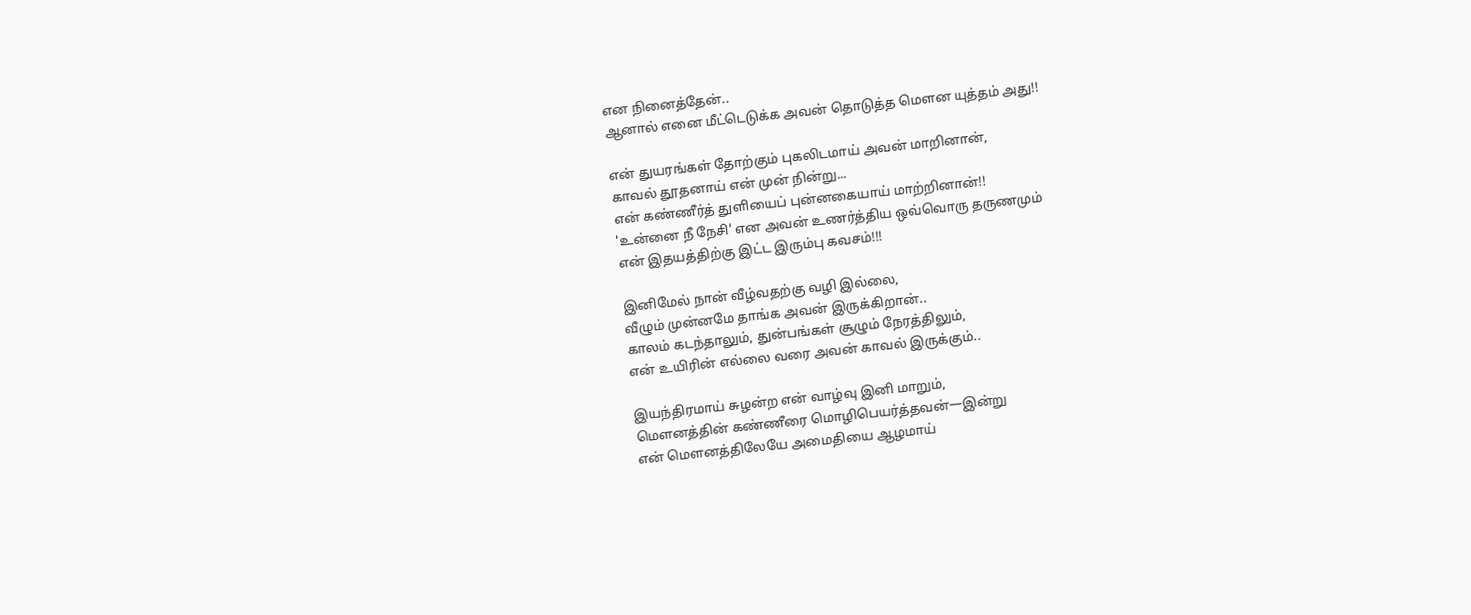என நினைத்தேன்..
ஆனால் எனை மீட்டெடுக்க அவன் தொடுத்த மௌன யுத்தம் அது!!

என் துயரங்கள் தோற்கும் புகலிடமாய் அவன் மாறினான்,
காவல் தூதனாய் என் முன் நின்று...
என் கண்ணீர்த் துளியைப் புன்னகையாய் மாற்றினான்!!
'உன்னை நீ நேசி' என அவன் உணர்த்திய ஒவ்வொரு தருணமும்
என் இதயத்திற்கு இட்ட இரும்பு கவசம்!!!

இனிமேல் நான் வீழ்வதற்கு வழி இல்லை,
வீழும் முன்னமே தாங்க அவன் இருக்கிறான்..
காலம் கடந்தாலும், துன்பங்கள் சூழும் நேரத்திலும்,
என் உயிரின் எல்லை வரை அவன் காவல் இருக்கும்..

இயந்திரமாய் சுழன்ற என் வாழ்வு இனி மாறும்,
மௌனத்தின் கண்ணீரை மொழிபெயர்த்தவன்—இன்று
என் மௌனத்திலேயே அமைதியை ஆழமாய்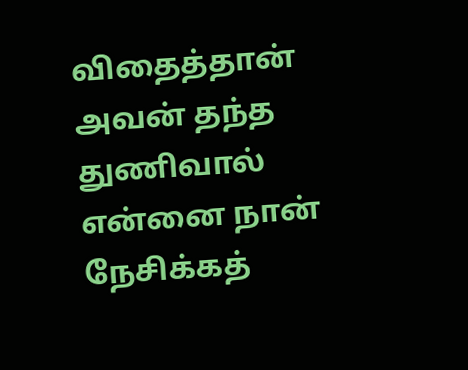விதைத்தான்
அவன் தந்த துணிவால் என்னை நான் நேசிக்கத்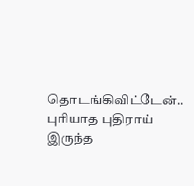தொடங்கிவிட்டேன்..
புரியாத புதிராய் இருந்த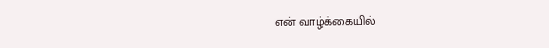என் வாழ்க்கையில்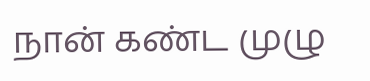நான் கண்ட முழு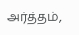அர்த்தம்,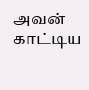அவன் காட்டிய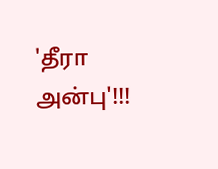'தீரா அன்பு'!!!